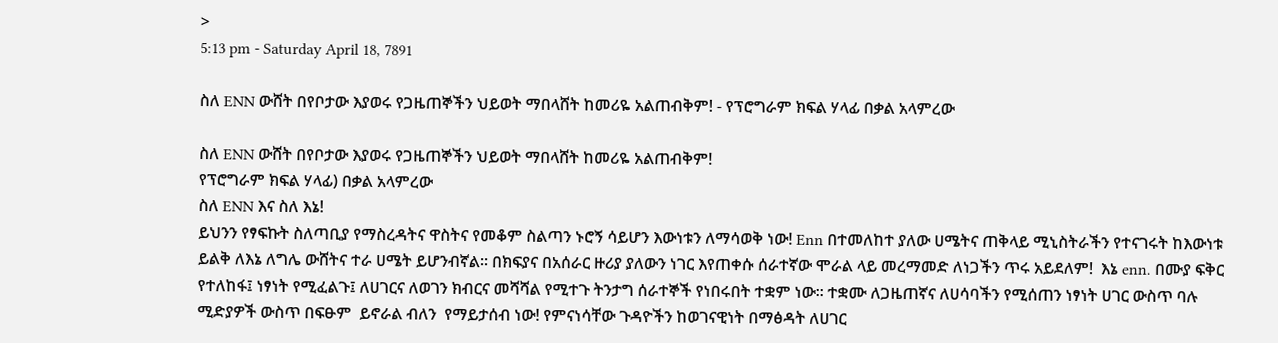>
5:13 pm - Saturday April 18, 7891

ስለ ENN ውሸት በየቦታው እያወሩ የጋዜጠኞችን ህይወት ማበላሸት ከመሪዬ አልጠብቅም! - የፕሮግራም ክፍል ሃላፊ በቃል አላምረው

ስለ ENN ውሸት በየቦታው እያወሩ የጋዜጠኞችን ህይወት ማበላሸት ከመሪዬ አልጠብቅም!
የፕሮግራም ክፍል ሃላፊ) በቃል አላምረው
ስለ ENN እና ስለ እኔ!
ይህንን የፃፍኩት ስለጣቢያ የማስረዳትና ዋስትና የመቆም ስልጣን ኑሮኝ ሳይሆን እውነቱን ለማሳወቅ ነው! Enn በተመለከተ ያለው ሀሜትና ጠቅላይ ሚኒስትራችን የተናገሩት ከእውነቱ ይልቅ ለእኔ ለግሌ ውሸትና ተራ ሀሜት ይሆንብኛል፡፡ በክፍያና በአሰራር ዙሪያ ያለውን ነገር እየጠቀሱ ሰራተኛው ሞራል ላይ መረማመድ ለነጋችን ጥሩ አይደለም!  እኔ enn. በሙያ ፍቅር የተለከፋ፤ ነፃነት የሚፈልጉ፤ ለሀገርና ለወገን ክብርና መሻሻል የሚተጉ ትንታግ ሰራተኞች የነበሩበት ተቋም ነው፡፡ ተቋሙ ለጋዜጠኛና ለሀሳባችን የሚሰጠን ነፃነት ሀገር ውስጥ ባሉ ሚድያዎች ውስጥ በፍፁም  ይኖራል ብለን  የማይታሰብ ነው! የምናነሳቸው ጉዳዮችን ከወገናዊነት በማፅዳት ለሀገር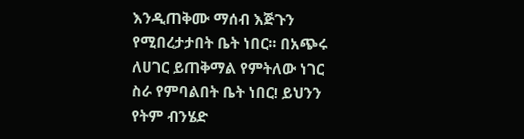እንዲጠቅሙ ማሰብ እጅጉን የሚበረታታበት ቤት ነበር፡፡ በአጭሩ ለሀገር ይጠቅማል የምትለው ነገር ስራ የምባልበት ቤት ነበር! ይህንን የትም ብንሄድ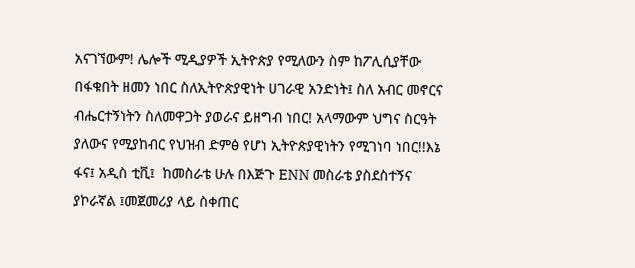አናገኘውም! ሌሎች ሚዲያዎች ኢትዮጵያ የሚለውን ስም ከፖሊሲያቸው በፋቁበት ዘመን ነበር ስለኢትዮጵያዊነት ሀገራዊ አንድነት፤ ስለ አብር መኖርና ብሔርተኝነትን ስለመዋጋት ያወራና ይዘግብ ነበር! አላማውም ህግና ስርዓት ያለውና የሚያከብር የህዝብ ድምፅ የሆነ ኢትዮጵያዊነትን የሚገነባ ነበር!!እኔ ፋና፤ አዲስ ቲቪ፤  ከመስራቴ ሁሉ በእጅጉ ENN መስራቴ ያስደስተኝና ያኮራኛል ፤መጀመሪያ ላይ ስቀጠር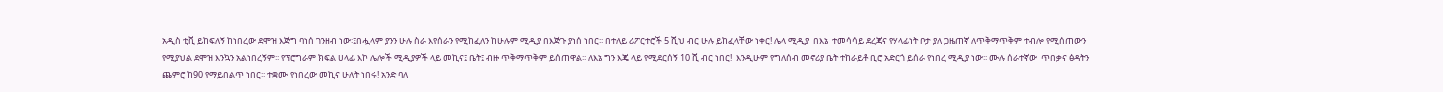አዲስ ቲቪ ይከፍለኝ ከነበረው ደሞዝ እጅግ ባነሰ ገንዘብ ነው፡፤በሗላም ያንን ሁሉ ስራ እየሰራን የሚከፈለን ከሁሉም ሚዲያ በእጅጉ ያነሰ ነበር፡፡ በተለይ ሪፖርተሮች 5 ሺህ ብር ሁሉ ይከፈላቸው ነቀር! ሌላ ሚዲያ  በእኔ  ተመሳሳይ ደረጃና የሃላፊነት ቦታ ያለ ጋዜጠኛ ለጥቅማጥቅም ተብሎ የሚሰጠውን የሚያህል ደሞዝ እንኳን አልነበረኝም፡፡ የፕሮግራም ክፍል ሀላፊ እኮ ሌሎች ሚዲያዎች ላይ መኪና፤ ቤት፤ ብዙ ጥቅማጥቅም ይሰጠዋል፡፡ ለእኔ ግን እጄ ላይ የሚደርሰኝ 10 ሺ ብር ነበር!  እንዲሁም የግለሰብ መኖሪያ ቤት ተከራይቶ ቢሮ አድርጎ ይሰራ የነበረ ሚዲያ ነው፡፡ ሙሉ ሰራተኛው  ጥበቃና ፅዳትን ጨምሮ ከ90 የማይበልጥ ነበር፡፡ ተቋሙ የነበረው መኪና ሁለት ነበሩ! አንድ ባለ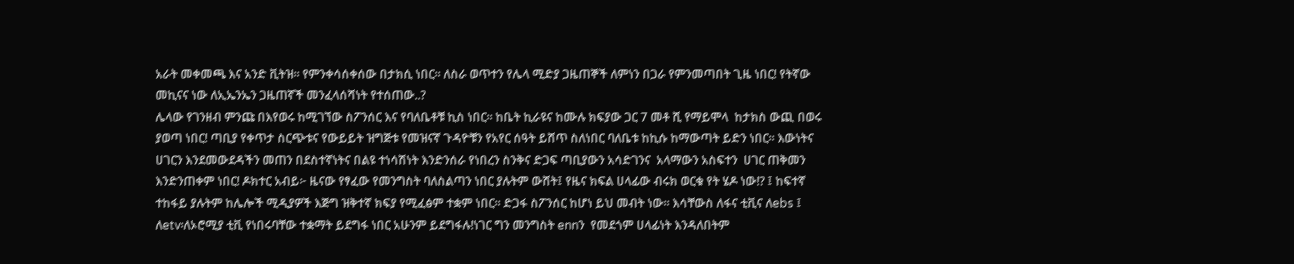አራት መቀመጫ እና አንድ ቪትዝ፡፡ የምንቀሳሰቀሰው በታክሲ ነበር፡፡ ለስራ ወጥተን የሌላ ሚድያ ጋዜጠኞች ለምነን በጋራ የምንመጣበት ጊዜ ነበር! የትኛው መኪናና ነው ለኢኤንኤን ጋዜጠኛች መንፈላሰሻነት የተሰጠው..?
ሌላው የገንዘብ ምንጩ በእየወሩ ከሚገኘው ስፖንሰር እና የባለቤቶቹ ኪስ ነበር፡፡ ከቤት ኪራዩና ከሙሉ ክፍያው ጋር 7 መቶ ሺ የማይሞላ  ከታክስ ውጪ በወሩ ያወጣ ነበር! ጣቢያ የቀጥታ ስርጭቱና የውይይት ዝግጅቱ የመዝናኛ ጉዳዮቹን የአየር ሰዓት ይሸጥ ስለነበር ባለቤቱ ከኪሱ ከማውጣት ይድን ነበር፡፡ እውነትና ሀገርን እንደመውደዳችን መጠን በደስተኛነትና በልዩ ተነሳሽነት እንድንሰራ የነበረን ስንቅና ድጋፍ ጣቢያውን አሳድገንና  አላማውን አስፍተን  ሀገር ጠቅመን እንድንጠቀም ነበር! ዶክተር አብይ፦ ዜናው የፃፈው የመንግስት ባለስልጣን ነበር ያሉትም ውሸት፤ የዜና ክፍል ሀላፊው ብሩክ ወርቁ የት ሄዶ ነው!? ፤ ከፍተኛ ተከፋይ ያሉትም ከሌሎች ሚዲያዎች እጅግ ዝቅተኛ ክፍያ የሚፈፅም ተቋም ነበር፡፡ ድጋፋ ስፖንሰር ከሆነ ይህ መብት ነው፡፡ እሳቸውስ ለፋና ቲቪና ለebs ፤ ለetv፡ለኦሮሚያ ቲቪ የነበሩባቸው ተቋማት ይደግፋ ነበር አሁንም ይደግፋሉ!ነገር ግን መንግስት ennን  የመደጎም ሀላፊነት እንዳለበትም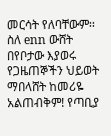መርሳት የለባቸውም፡፡ስለ enn ውሸት በየቦታው እያወሩ የጋዜጠኞችን ህይወት ማበላሸት ከመሪዬ አልጠብቅም! የጣቢያ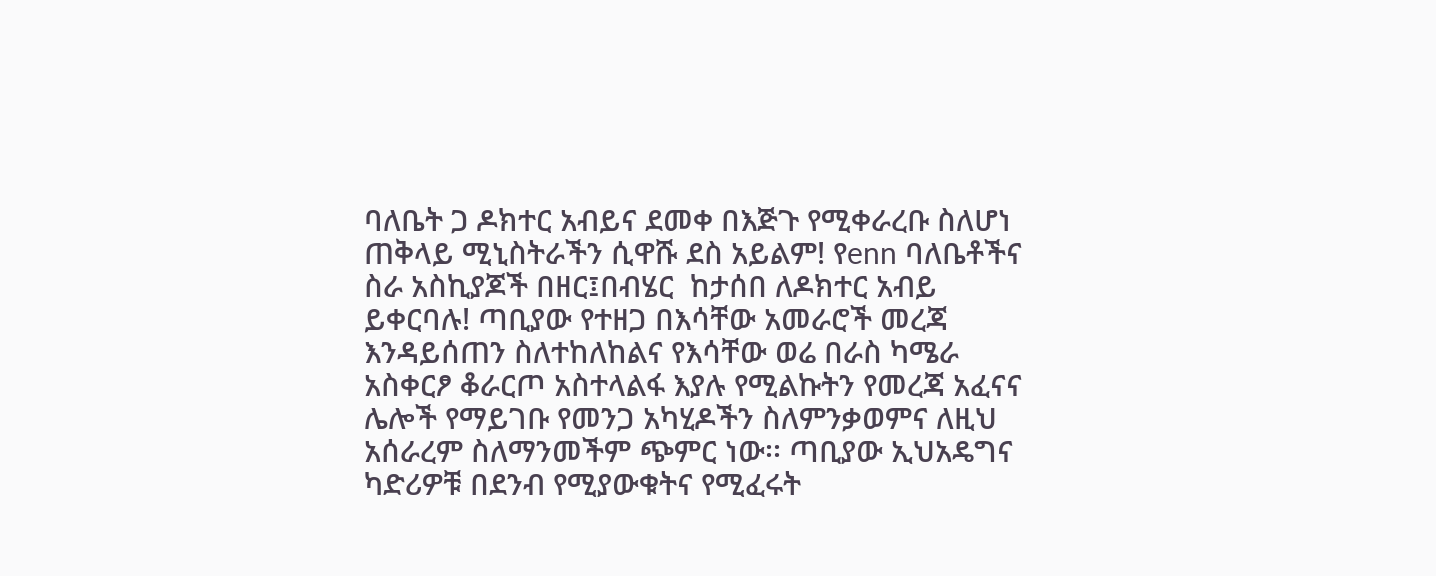ባለቤት ጋ ዶክተር አብይና ደመቀ በእጅጉ የሚቀራረቡ ስለሆነ ጠቅላይ ሚኒስትራችን ሲዋሹ ደስ አይልም! የenn ባለቤቶችና ስራ አስኪያጆች በዘር፤በብሄር  ከታሰበ ለዶክተር አብይ ይቀርባሉ! ጣቢያው የተዘጋ በእሳቸው አመራሮች መረጃ እንዳይሰጠን ስለተከለከልና የእሳቸው ወሬ በራስ ካሜራ አስቀርፆ ቆራርጦ አስተላልፋ እያሉ የሚልኩትን የመረጃ አፈናና ሌሎች የማይገቡ የመንጋ አካሂዶችን ስለምንቃወምና ለዚህ አሰራረም ስለማንመችም ጭምር ነው፡፡ ጣቢያው ኢህአዴግና ካድሪዎቹ በደንብ የሚያውቁትና የሚፈሩት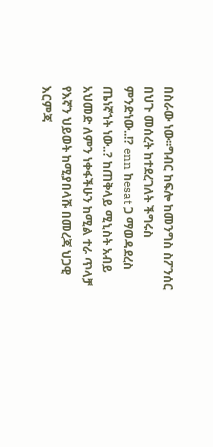በስራው ነው፡፡ግብር ከፍሎ ከመንግስ ስፖንሰር በህጉ መሰረት ከተደረገለት ችግሩስ ምንድነው..!? enn ከesat ጋ ማወዳደረስ ጤነኛኀት ነው..? ከጠቅላይ ሚኒስት አብይ አህመድ ለምን ነቀፋችሁን ከሚል ተራ ጥላቻ የእኛን ህይወት ከሚያበላሹ በመረጃ ህጋዊ እርምጃ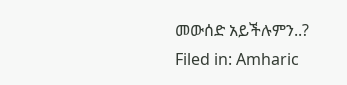መውሰድ አይችሉምን..?
Filed in: Amharic